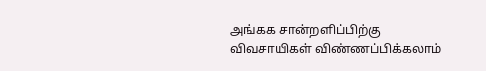அங்கக சான்றளிப்பிற்கு விவசாயிகள் விண்ணப்பிக்கலாம்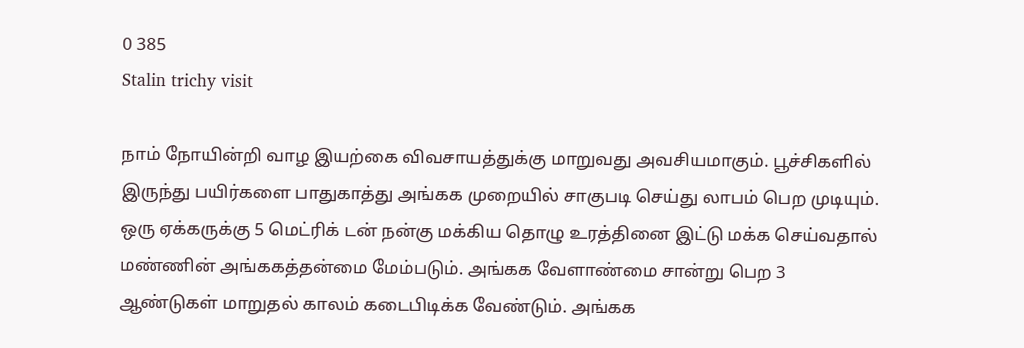0 385
Stalin trichy visit

நாம் நோயின்றி வாழ இயற்கை விவசாயத்துக்கு மாறுவது அவசியமாகும். பூச்சிகளில் இருந்து பயிர்களை பாதுகாத்து அங்கக முறையில் சாகுபடி செய்து லாபம் பெற முடியும். ஒரு ஏக்கருக்கு 5 மெட்ரிக் டன் நன்கு மக்கிய தொழு உரத்தினை இட்டு மக்க செய்வதால் மண்ணின் அங்ககத்தன்மை மேம்படும். அங்கக வேளாண்மை சான்று பெற 3 ஆண்டுகள் மாறுதல் காலம் கடைபிடிக்க வேண்டும். அங்கக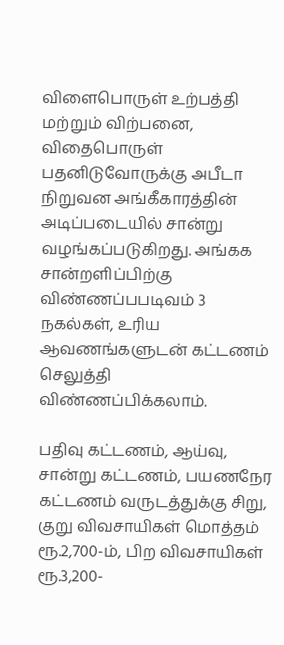விளைபொருள் உற்பத்தி மற்றும் விற்பனை, விதைபொருள் பதனிடுவோருக்கு அபீடா நிறுவன அங்கீகாரத்தின் அடிப்படையில் சான்று வழங்கப்படுகிறது. அங்கக சான்றளிப்பிற்கு விண்ணப்பபடிவம் 3 நகல்கள், உரிய ஆவணங்களுடன் கட்டணம் செலுத்தி விண்ணப்பிக்கலாம்.

பதிவு கட்டணம், ஆய்வு, சான்று கட்டணம், பயணநேர கட்டணம் வருடத்துக்கு சிறு, குறு விவசாயிகள் மொத்தம் ரூ.2,700-ம், பிற விவசாயிகள் ரூ.3,200-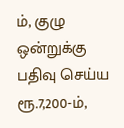ம், குழு ஒன்றுக்கு பதிவு செய்ய ரூ.7,200-ம்,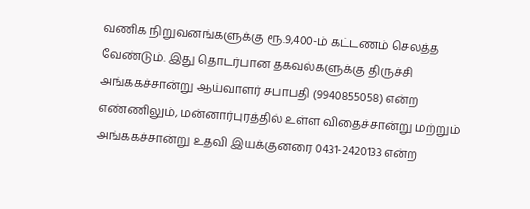வணிக நிறுவனங்களுக்கு ரூ.9,400-ம் கட்டணம் செலத்த வேண்டும். இது தொடர்பான தகவல்களுக்கு திருச்சி அங்ககச்சான்று ஆய்வாளர் சபாபதி (9940855058) என்ற எண்ணிலும், மன்னார்புரத்தில் உள்ள விதைச்சான்று மற்றும் அங்ககச்சான்று உதவி இயக்குனரை 0431-2420133 என்ற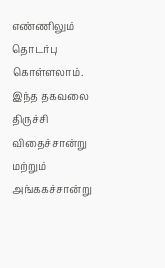எண்ணிலும் தொடர்பு கொள்ளலாம். இந்த தகவலை திருச்சி விதைச்சான்று மற்றும் அங்ககச்சான்று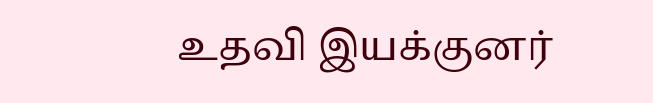உதவி இயக்குனர்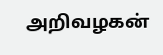அறிவழகன்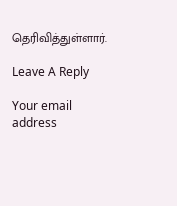தெரிவித்துள்ளார்.

Leave A Reply

Your email address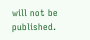will not be published.